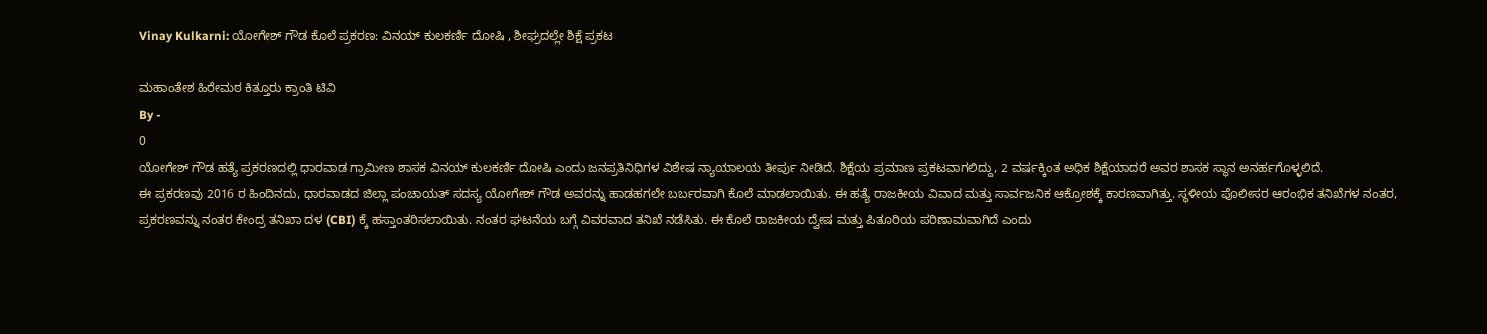Vinay Kulkarni: ಯೋಗೇಶ್ ಗೌಡ ಕೊಲೆ ಪ್ರಕರಣ: ವಿನಯ್ ಕುಲಕರ್ಣಿ ದೋಷಿ , ಶೀಘ್ರದಲ್ಲೇ ಶಿಕ್ಷೆ ಪ್ರಕಟ

ಮಹಾಂತೇಶ ಹಿರೇಮಠ ಕಿತ್ತೂರು ಕ್ರಾಂತಿ ಟಿವಿ
By -
0
ಯೋಗೇಶ್ ಗೌಡ ಹತ್ಯೆ ಪ್ರಕರಣದಲ್ಲಿ ಧಾರವಾಡ ಗ್ರಾಮೀಣ ಶಾಸಕ ವಿನಯ್ ಕುಲಕರ್ಣಿ ದೋಷಿ ಎಂದು ಜನಪ್ರತಿನಿಧಿಗಳ ವಿಶೇಷ ನ್ಯಾಯಾಲಯ ತೀರ್ಪು ನೀಡಿದೆ. ಶಿಕ್ಷೆಯ ಪ್ರಮಾಣ ಪ್ರಕಟವಾಗಲಿದ್ದು, 2 ವರ್ಷಕ್ಕಿಂತ ಅಧಿಕ ಶಿಕ್ಷೆಯಾದರೆ ಅವರ ಶಾಸಕ ಸ್ಥಾನ ಅನರ್ಹಗೊಳ್ಳಲಿದೆ.
ಈ ಪ್ರಕರಣವು 2016 ರ ಹಿಂದಿನದು, ಧಾರವಾಡದ ಜಿಲ್ಲಾ ಪಂಚಾಯತ್ ಸದಸ್ಯ ಯೋಗೇಶ್ ಗೌಡ ಅವರನ್ನು ಹಾಡಹಗಲೇ ಬರ್ಬರವಾಗಿ ಕೊಲೆ ಮಾಡಲಾಯಿತು. ಈ ಹತ್ಯೆ ರಾಜಕೀಯ ವಿವಾದ ಮತ್ತು ಸಾರ್ವಜನಿಕ ಆಕ್ರೋಶಕ್ಕೆ ಕಾರಣವಾಗಿತ್ತು. ಸ್ಥಳೀಯ ಪೊಲೀಸರ ಆರಂಭಿಕ ತನಿಖೆಗಳ ನಂತರ, ಪ್ರಕರಣವನ್ನು ನಂತರ ಕೇಂದ್ರ ತನಿಖಾ ದಳ (CBI) ಕ್ಕೆ ಹಸ್ತಾಂತರಿಸಲಾಯಿತು. ನಂತರ ಘಟನೆಯ ಬಗ್ಗೆ ವಿವರವಾದ ತನಿಖೆ ನಡೆಸಿತು. ಈ ಕೊಲೆ ರಾಜಕೀಯ ದ್ವೇಷ ಮತ್ತು ಪಿತೂರಿಯ ಪರಿಣಾಮವಾಗಿದೆ ಎಂದು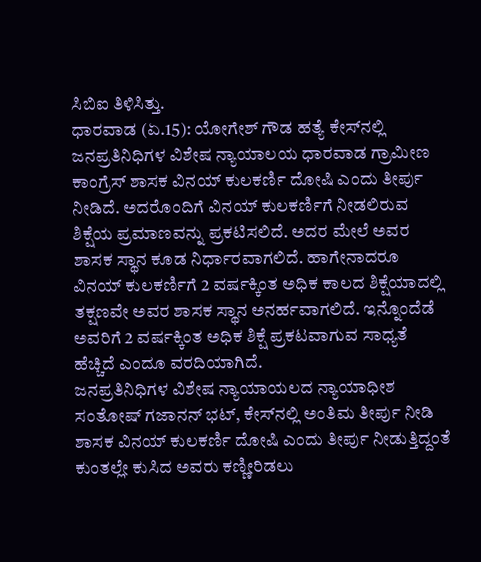ಸಿಬಿಐ ತಿಳಿಸಿತ್ತು.
ಧಾರವಾಡ (ಏ.15): ಯೋಗೇಶ್‌ ಗೌಡ ಹತ್ಯೆ ಕೇಸ್‌ನಲ್ಲಿ ಜನಪ್ರತಿನಿಧಿಗಳ ವಿಶೇಷ ನ್ಯಾಯಾಲಯ ಧಾರವಾಡ ಗ್ರಾಮೀಣ ಕಾಂಗ್ರೆಸ್‌ ಶಾಸಕ ವಿನಯ್‌ ಕುಲಕರ್ಣಿ ದೋಷಿ ಎಂದು ತೀರ್ಪು ನೀಡಿದೆ. ಅದರೊಂದಿಗೆ ವಿನಯ್‌ ಕುಲಕರ್ಣಿಗೆ ನೀಡಲಿರುವ ಶಿಕ್ಷೆಯ ಪ್ರಮಾಣವನ್ನು ಪ್ರಕಟಿಸಲಿದೆ. ಅದರ ಮೇಲೆ ಅವರ ಶಾಸಕ ಸ್ಥಾನ ಕೂಡ ನಿರ್ಧಾರವಾಗಲಿದೆ. ಹಾಗೇನಾದರೂ ವಿನಯ್‌ ಕುಲಕರ್ಣಿಗೆ 2 ವರ್ಷಕ್ಕಿಂತ ಅಧಿಕ ಕಾಲದ ಶಿಕ್ಷೆಯಾದಲ್ಲಿ ತಕ್ಷಣವೇ ಅವರ ಶಾಸಕ ಸ್ಥಾನ ಅನರ್ಹವಾಗಲಿದೆ. ಇನ್ನೊಂದೆಡೆ ಅವರಿಗೆ 2 ವರ್ಷಕ್ಕಿಂತ ಅಧಿಕ ಶಿಕ್ಷೆ ಪ್ರಕಟವಾಗುವ ಸಾಧ್ಯತೆ ಹೆಚ್ಚಿದೆ ಎಂದೂ ವರದಿಯಾಗಿದೆ.
ಜನಪ್ರತಿನಿಧಿಗಳ ವಿಶೇಷ ನ್ಯಾಯಾಯಲದ ನ್ಯಾಯಾಧೀಶ ಸಂತೋಷ್‌ ಗಜಾನನ್‌ ಭಟ್‌, ಕೇಸ್‌ನಲ್ಲಿ ಅಂತಿಮ ತೀರ್ಪು ನೀಡಿ ಶಾಸಕ ವಿನಯ್‌ ಕುಲಕರ್ಣಿ ದೋಷಿ ಎಂದು ತೀರ್ಪು ನೀಡುತ್ತಿದ್ದಂತೆ ಕುಂತಲ್ಲೇ ಕುಸಿದ ಅವರು ಕಣ್ಣೀರಿಡಲು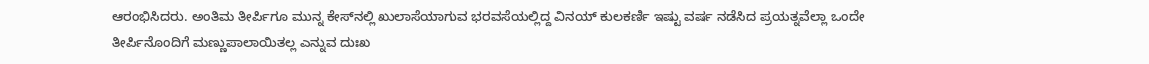ಆರಂಭಿಸಿದರು. ಅಂತಿಮ ತೀರ್ಪಿಗೂ ಮುನ್ನ ಕೇಸ್‌ನಲ್ಲಿ ಖುಲಾಸೆಯಾಗುವ ಭರವಸೆಯಲ್ಲಿದ್ದ ವಿನಯ್‌ ಕುಲಕರ್ಣಿ ಇಷ್ಟು ವರ್ಷ ನಡೆಸಿದ ಪ್ರಯತ್ನವೆಲ್ಲಾ ಒಂದೇ ತೀರ್ಪಿನೊಂದಿಗೆ ಮಣ್ಣುಪಾಲಾಯಿತಲ್ಲ ಎನ್ನುವ ದುಃಖ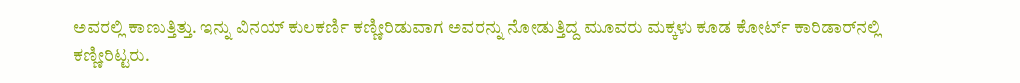ಅವರಲ್ಲಿ ಕಾಣುತ್ತಿತ್ತು. ಇನ್ನು ವಿನಯ್‌ ಕುಲಕರ್ಣಿ ಕಣ್ಣೀರಿಡುವಾಗ ಅವರನ್ನು ನೋಡುತ್ತಿದ್ದ ಮೂವರು ಮಕ್ಕಳು ಕೂಡ ಕೋರ್ಟ್‌ ಕಾರಿಡಾರ್‌ನಲ್ಲಿ ಕಣ್ಣೀರಿಟ್ಟರು.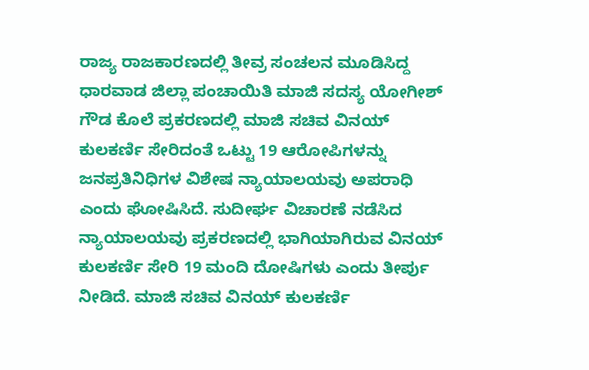ರಾಜ್ಯ ರಾಜಕಾರಣದಲ್ಲಿ ತೀವ್ರ ಸಂಚಲನ ಮೂಡಿಸಿದ್ದ ಧಾರವಾಡ ಜಿಲ್ಲಾ ಪಂಚಾಯಿತಿ ಮಾಜಿ ಸದಸ್ಯ ಯೋಗೀಶ್ ಗೌಡ ಕೊಲೆ ಪ್ರಕರಣದಲ್ಲಿ ಮಾಜಿ ಸಚಿವ ವಿನಯ್ ಕುಲಕರ್ಣಿ ಸೇರಿದಂತೆ ಒಟ್ಟು 19 ಆರೋಪಿಗಳನ್ನು ಜನಪ್ರತಿನಿಧಿಗಳ ವಿಶೇಷ ನ್ಯಾಯಾಲಯವು ಅಪರಾಧಿ ಎಂದು ಘೋಷಿಸಿದೆ. ಸುದೀರ್ಘ ವಿಚಾರಣೆ ನಡೆಸಿದ ನ್ಯಾಯಾಲಯವು ಪ್ರಕರಣದಲ್ಲಿ ಭಾಗಿಯಾಗಿರುವ ವಿನಯ್ ಕುಲಕರ್ಣಿ ಸೇರಿ 19 ಮಂದಿ ದೋಷಿಗಳು ಎಂದು ತೀರ್ಪು ನೀಡಿದೆ. ಮಾಜಿ ಸಚಿವ ವಿನಯ್ ಕುಲಕರ್ಣಿ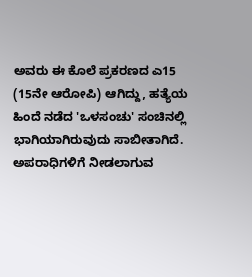ಅವರು ಈ ಕೊಲೆ ಪ್ರಕರಣದ ಎ15 (15ನೇ ಆರೋಪಿ) ಆಗಿದ್ದು, ಹತ್ಯೆಯ ಹಿಂದೆ ನಡೆದ 'ಒಳಸಂಚು' ಸಂಚಿನಲ್ಲಿ ಭಾಗಿಯಾಗಿರುವುದು ಸಾಬೀತಾಗಿದೆ. ಅಪರಾಧಿಗಳಿಗೆ ನೀಡಲಾಗುವ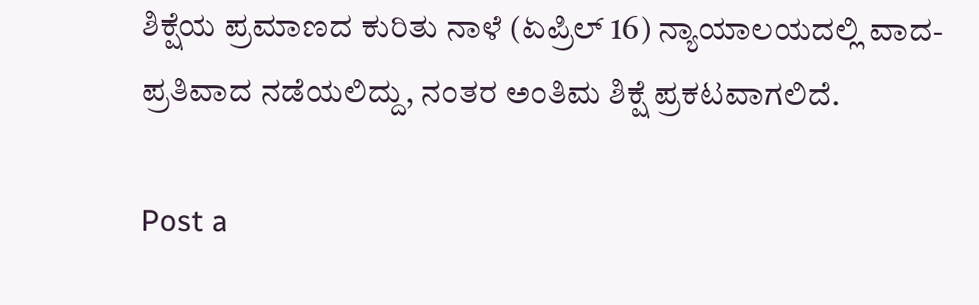ಶಿಕ್ಷೆಯ ಪ್ರಮಾಣದ ಕುರಿತು ನಾಳೆ (ಏಪ್ರಿಲ್ 16) ನ್ಯಾಯಾಲಯದಲ್ಲಿ ವಾದ-ಪ್ರತಿವಾದ ನಡೆಯಲಿದ್ದು, ನಂತರ ಅಂತಿಮ ಶಿಕ್ಷೆ ಪ್ರಕಟವಾಗಲಿದೆ.

Post a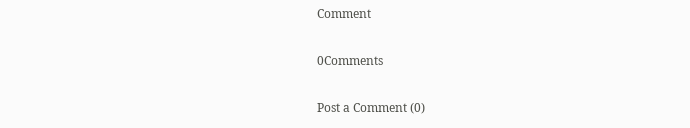Comment

0Comments

Post a Comment (0)